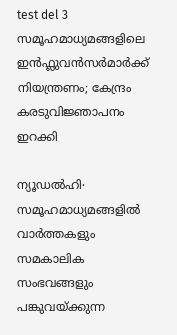test del 3
സമൂഹമാധ്യമങ്ങളിലെ ഇൻഫ്ലുവൻസർമാർക്ക് നിയന്ത്രണം; കേന്ദ്രം കരടുവിജ്ഞാപനം ഇറക്കി

ന്യൂഡൽഹി∙ സമൂഹമാധ്യമങ്ങളിൽ വാർത്തകളും സമകാലിക സംഭവങ്ങളും പങ്കുവയ്ക്കുന്ന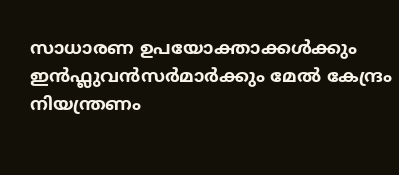സാധാരണ ഉപയോക്താക്കൾക്കും ഇൻഫ്ലുവൻസർമാർക്കും മേൽ കേന്ദ്രം നിയന്ത്രണം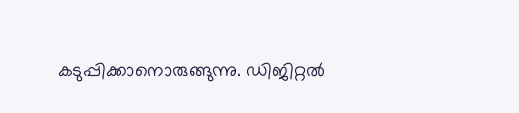കടുപ്പിക്കാനൊരുങ്ങുന്നു. ഡിജിറ്റൽ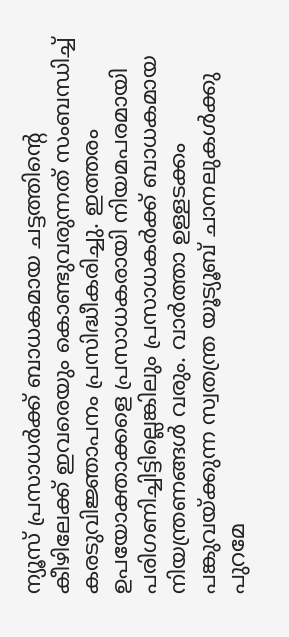ന്യൂസ് പ്രസാധർക്ക് ബാധകമായ ചട്ടത്തിന്റെ കീഴിലേക്ക് ഇവരെയും കൊണ്ടുവരുന്നത് സംബന്ധിച്ച് കരടുവിജ്ഞാപനം പ്രസിദ്ധീകരിച്ചു. ഇത്തരം ഉപയോക്താക്കളെ പ്രസാധകരായി നിയമപരമായി പരിഗണിച്ചിട്ടില്ലെങ്കിലും പ്രസാധകർക്ക് ബാധകമായ നിയന്ത്രണങ്ങൾ വരും. വാർത്താ ഉള്ളടക്കം പങ്കുവയ്ക്കുന്ന സ്വതന്ത്ര യൂട്യൂബ് ചാനലുകൾക്കു പുറമേ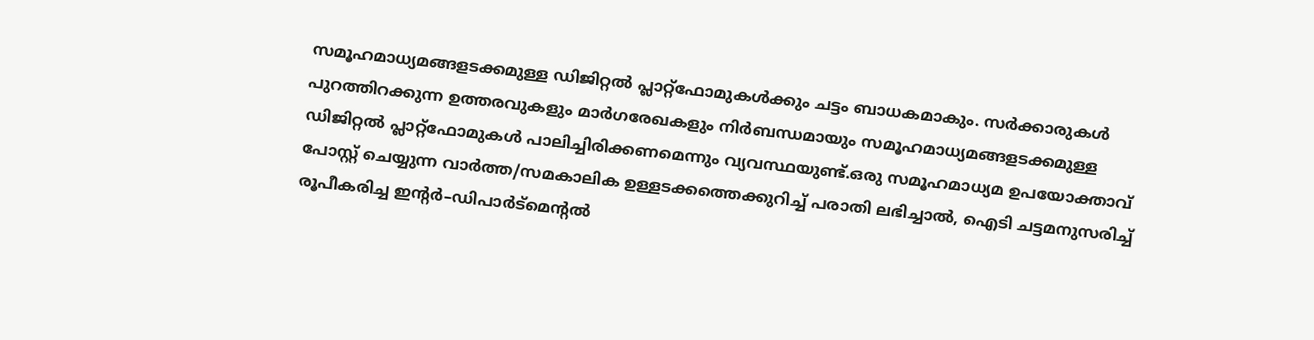സമൂഹമാധ്യമങ്ങളടക്കമുള്ള ഡിജിറ്റൽ പ്ലാറ്റ്ഫോമുകൾക്കും ചട്ടം ബാധകമാകും. സർക്കാരുകൾ പുറത്തിറക്കുന്ന ഉത്തരവുകളും മാർഗരേഖകളും നിർബന്ധമായും സമൂഹമാധ്യമങ്ങളടക്കമുള്ള ഡിജിറ്റൽ പ്ലാറ്റ്ഫോമുകൾ പാലിച്ചിരിക്കണമെന്നും വ്യവസ്ഥയുണ്ട്.ഒരു സമൂഹമാധ്യമ ഉപയോക്താവ് പോസ്റ്റ് ചെയ്യുന്ന വാർത്ത/സമകാലിക ഉള്ളടക്കത്തെക്കുറിച്ച് പരാതി ലഭിച്ചാൽ, ഐടി ചട്ടമനുസരിച്ച് രൂപീകരിച്ച ഇന്റർ–ഡിപാർട്മെന്റൽ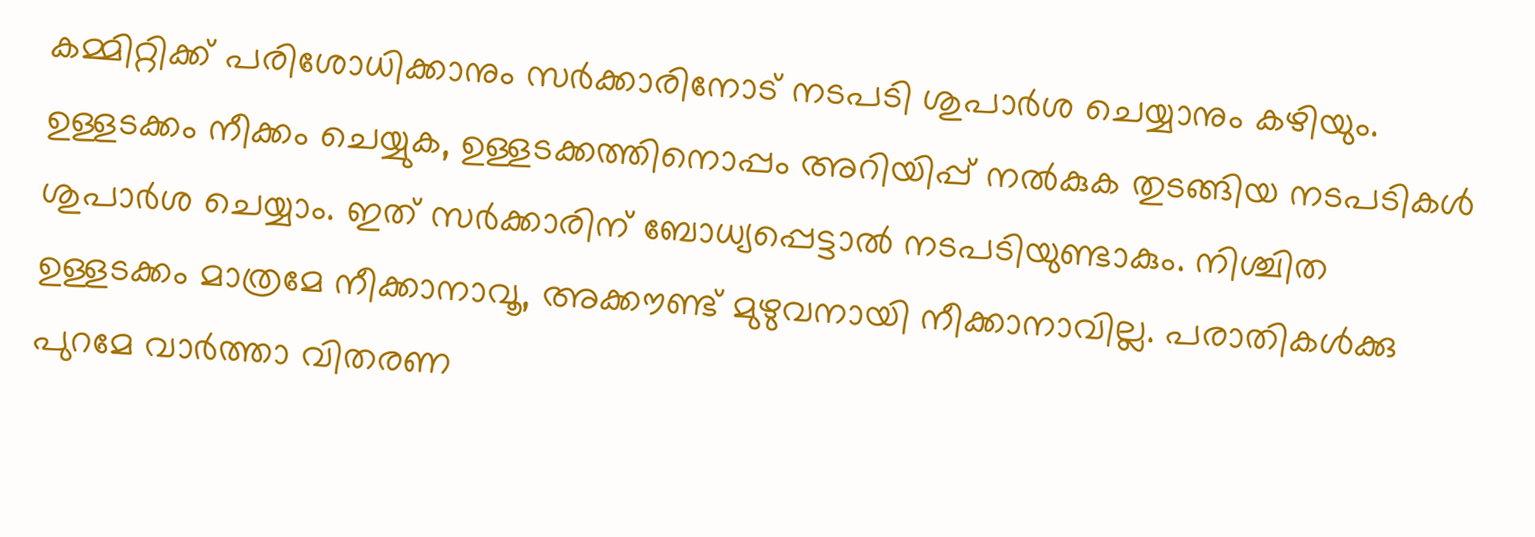കമ്മിറ്റിക്ക് പരിശോധിക്കാനും സർക്കാരിനോട് നടപടി ശുപാർശ ചെയ്യാനും കഴിയും. ഉള്ളടക്കം നീക്കം ചെയ്യുക, ഉള്ളടക്കത്തിനൊപ്പം അറിയിപ്പ് നൽകുക തുടങ്ങിയ നടപടികൾ ശുപാർശ ചെയ്യാം. ഇത് സർക്കാരിന് ബോധ്യപ്പെട്ടാൽ നടപടിയുണ്ടാകും. നിശ്ചിത ഉള്ളടക്കം മാത്രമേ നീക്കാനാവൂ, അക്കൗണ്ട് മുഴുവനായി നീക്കാനാവില്ല. പരാതികൾക്കു പുറമേ വാർത്താ വിതരണ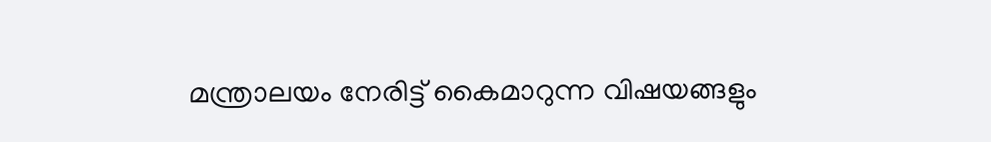മന്ത്രാലയം നേരിട്ട് കൈമാറുന്ന വിഷയങ്ങളും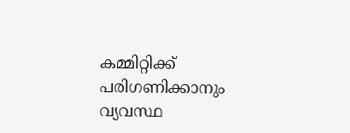കമ്മിറ്റിക്ക് പരിഗണിക്കാനും വ്യവസ്ഥ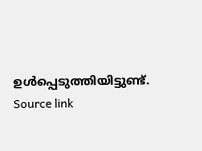ഉൾപ്പെടുത്തിയിട്ടുണ്ട്.
Source link